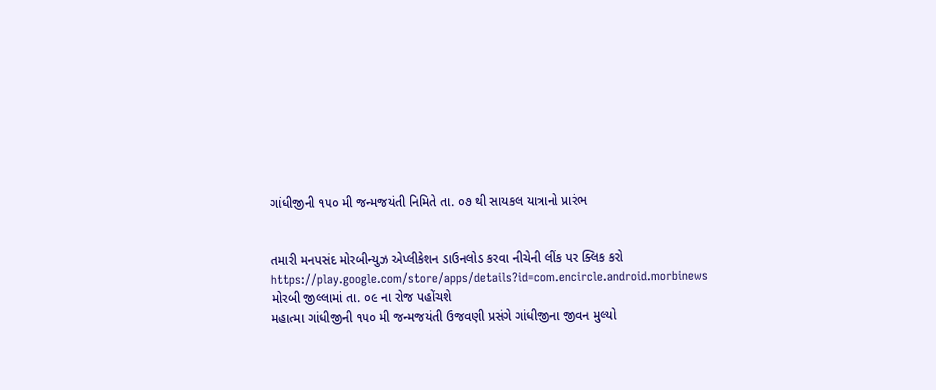ગાંધીજીની ૧૫૦ મી જન્મજયંતી નિમિતે તા. ૦૭ થી સાયકલ યાત્રાનો પ્રારંભ


તમારી મનપસંદ મોરબીન્યુઝ એપ્લીકેશન ડાઉનલોડ કરવા નીચેની લીંક પર ક્લિક કરો
https://play.google.com/store/apps/details?id=com.encircle.android.morbinews
મોરબી જીલ્લામાં તા. ૦૯ ના રોજ પહોંચશે
મહાત્મા ગાંધીજીની ૧૫૦ મી જન્મજયંતી ઉજવણી પ્રસંગે ગાંધીજીના જીવન મુલ્યો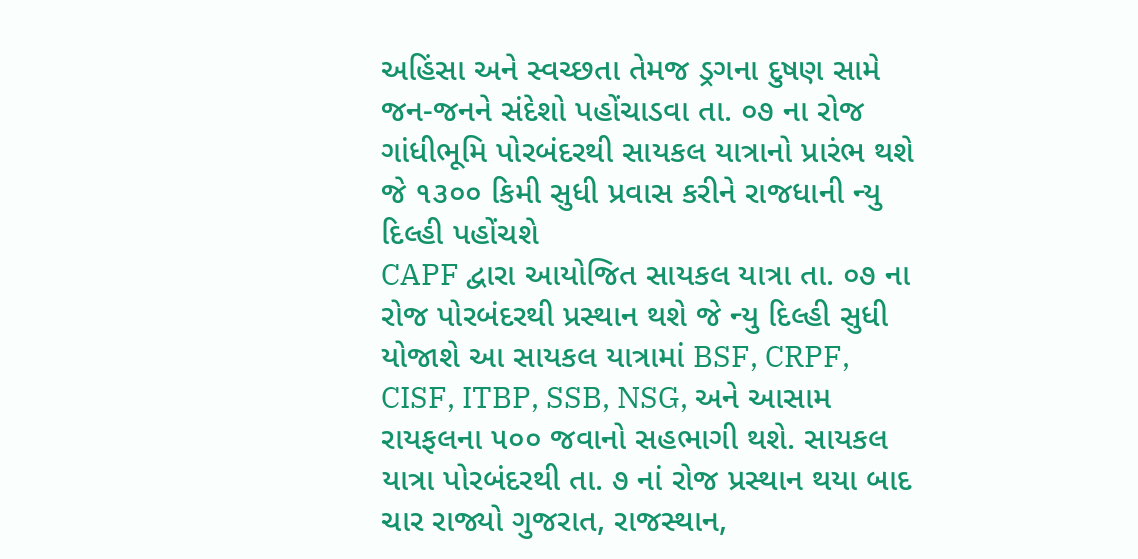અહિંસા અને સ્વચ્છતા તેમજ ડ્રગના દુષણ સામે જન-જનને સંદેશો પહોંચાડવા તા. ૦૭ ના રોજ ગાંધીભૂમિ પોરબંદરથી સાયકલ યાત્રાનો પ્રારંભ થશે જે ૧૩૦૦ કિમી સુધી પ્રવાસ કરીને રાજધાની ન્યુ દિલ્હી પહોંચશે
CAPF દ્વારા આયોજિત સાયકલ યાત્રા તા. ૦૭ ના રોજ પોરબંદરથી પ્રસ્થાન થશે જે ન્યુ દિલ્હી સુધી યોજાશે આ સાયકલ યાત્રામાં BSF, CRPF, CISF, ITBP, SSB, NSG, અને આસામ રાયફલના ૫૦૦ જવાનો સહભાગી થશે. સાયકલ યાત્રા પોરબંદરથી તા. ૭ નાં રોજ પ્રસ્થાન થયા બાદ ચાર રાજ્યો ગુજરાત, રાજસ્થાન,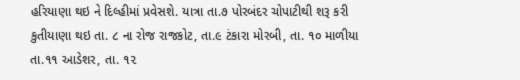હરિયાણા થઇ ને દિલ્હીમાં પ્રવેસશે. યાત્રા તા.૭ પોરબંદર ચોપાટીથી શરૂ કરી કુતીયાણા થઇ તા. ૮ ના રોજ રાજકોટ, તા.૯ ટંકારા મોરબી, તા. ૧૦ માળીયા તા.૧૧ આડેશર, તા. ૧૨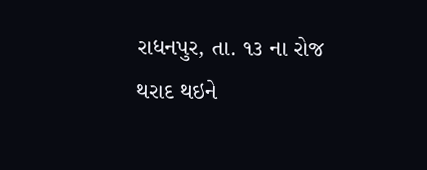રાધનપુર, તા. ૧૩ ના રોજ થરાદ થઇને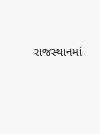રાજસ્થાનમાં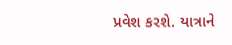પ્રવેશ કરશે. યાત્રાને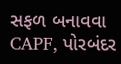સફળ બનાવવા CAPF, પોરબંદર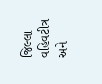જિલ્લા વહિવટીત્ર અને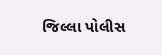જિલ્લા પોલીસ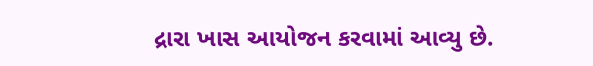દ્રારા ખાસ આયોજન કરવામાં આવ્યુ છે.